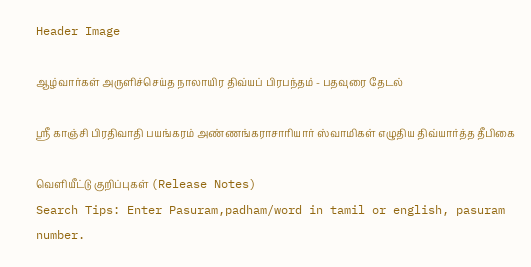Header Image

ஆழ்வார்கள் அருளிச்செய்த நாலாயிர திவ்யப் பிரபந்தம் - பதவுரை தேடல்

ஸ்ரீ காஞ்சி பிரதிவாதி பயங்கரம் அண்ணங்கராசாரியார் ஸ்வாமிகள் எழுதிய திவ்யார்த்த தீபிகை

வெளியீட்டு குறிப்புகள் (Release Notes)
Search Tips: Enter Pasuram,padham/word in tamil or english, pasuram number.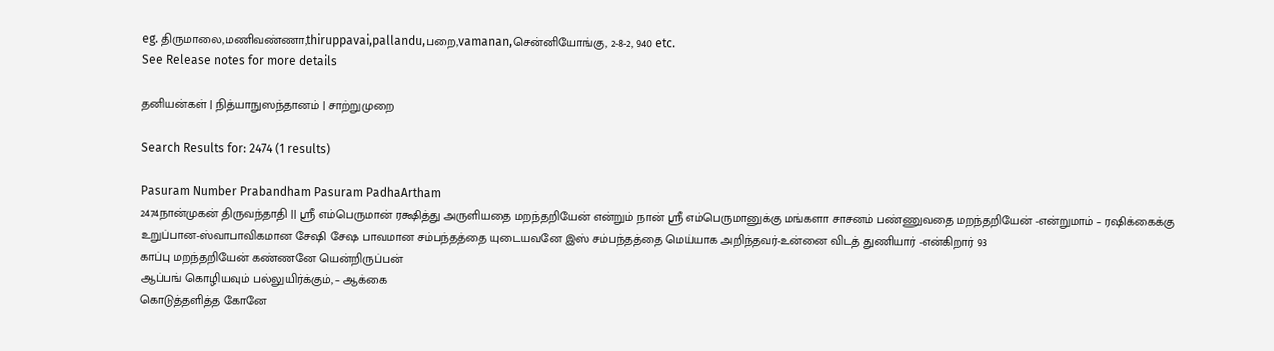eg. திருமாலை,மணிவண்ணா,thiruppavai,pallandu,பறை,vamanan,சென்னியோங்கு, 2-8-2, 940 etc.
See Release notes for more details

தனியன்கள் | நித்யாநுஸந்தானம் | சாற்றுமுறை

Search Results for: 2474 (1 results)

Pasuram Number Prabandham Pasuram PadhaArtham
2474நான்முகன் திருவந்தாதி || ஸ்ரீ எம்பெருமான் ரக்ஷித்து அருளியதை மறந்தறியேன் என்றும் நான் ஸ்ரீ எம்பெருமானுக்கு மங்களா சாசனம் பண்ணுவதை மறந்தறியேன் -என்றுமாம் – ரஷிக்கைக்கு உறுப்பான-ஸ்வாபாவிகமான சேஷி சேஷ பாவமான சம்பந்தத்தை யுடையவனே இஸ் சம்பந்தத்தை மெய்யாக அறிந்தவர்-உன்னை விடத் துணியார் -என்கிறார் 93
காப்பு மறந்தறியேன் கண்ணனே யென்றிருப்பன்
ஆப்பங் கொழியவும் பல்லுயிர்க்கும், – ஆக்கை
கொடுத்தளித்த கோனே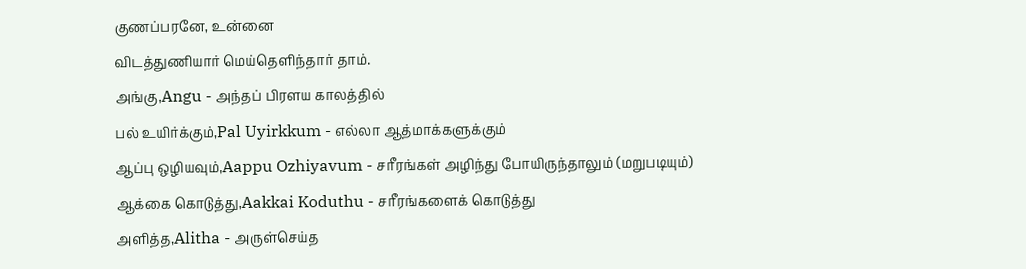குணப்பரனே, உன்னை
விடத்துணியார் மெய்தெளிந்தார் தாம்.
அங்கு,Angu - அந்தப் பிரளய காலத்தில்
பல் உயிர்க்கும்,Pal Uyirkkum - எல்லா ஆத்மாக்களுக்கும்
ஆப்பு ஒழியவும்,Aappu Ozhiyavum - சரீரங்கள் அழிந்து போயிருந்தாலும் (மறுபடியும்)
ஆக்கை கொடுத்து,Aakkai Koduthu - சரீரங்களைக் கொடுத்து
அளித்த,Alitha - அருள்செய்த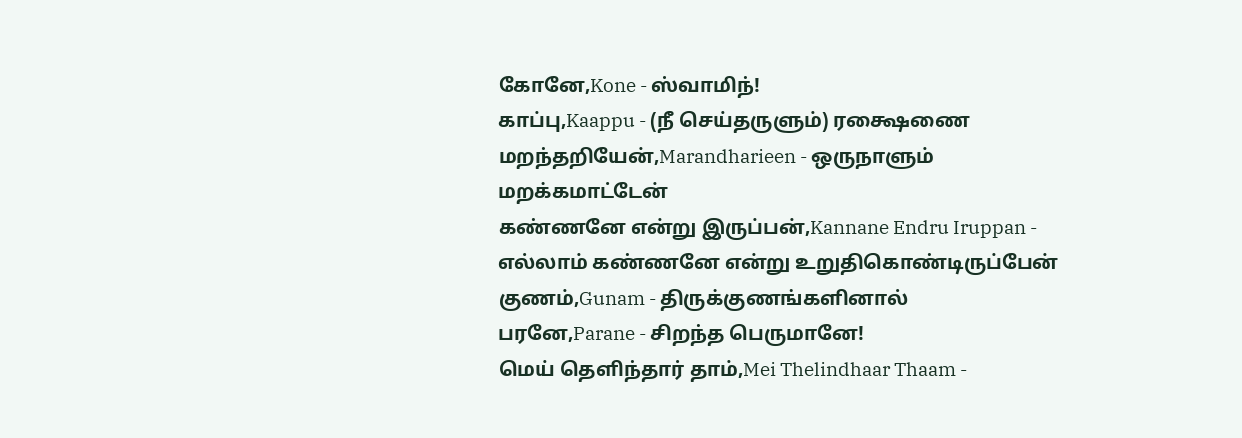கோனே,Kone - ஸ்வாமிந்!
காப்பு,Kaappu - (நீ செய்தருளும்) ரக்ஷைணை
மறந்தறியேன்,Marandharieen - ஒருநாளும் மறக்கமாட்டேன்
கண்ணனே என்று இருப்பன்,Kannane Endru Iruppan - எல்லாம் கண்ணனே என்று உறுதிகொண்டிருப்பேன்
குணம்,Gunam - திருக்குணங்களினால்
பரனே,Parane - சிறந்த பெருமானே!
மெய் தெளிந்தார் தாம்,Mei Thelindhaar Thaam -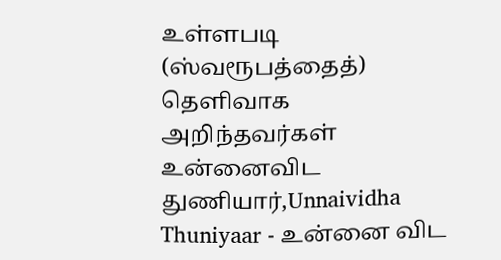உள்ளபடி (ஸ்வரூபத்தைத்) தெளிவாக அறிந்தவர்கள்
உன்னைவிட துணியார்,Unnaividha Thuniyaar - உன்னை விட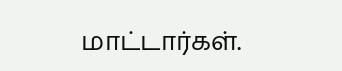மாட்டார்கள்.